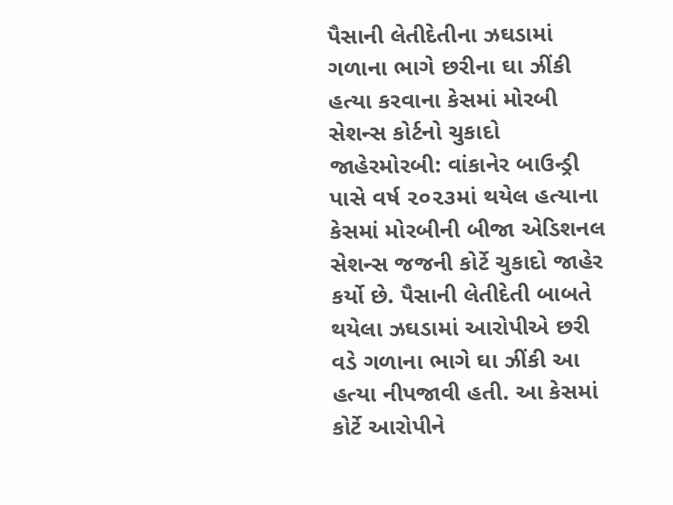પૈસાની લેતીદેતીના ઝઘડામાં ગળાના ભાગે છરીના ઘા ઝીંકી હત્યા કરવાના કેસમાં મોરબી સેશન્સ કોર્ટનો ચુકાદો જાહેરમોરબી: વાંકાનેર બાઉન્ડ્રી પાસે વર્ષ ૨૦૨૩માં થયેલ હત્યાના કેસમાં મોરબીની બીજા એડિશનલ સેશન્સ જજની કોર્ટે ચુકાદો જાહેર કર્યો છે. પૈસાની લેતીદેતી બાબતે થયેલા ઝઘડામાં આરોપીએ છરી વડે ગળાના ભાગે ઘા ઝીંકી આ હત્યા નીપજાવી હતી. આ કેસમાં કોર્ટે આરોપીને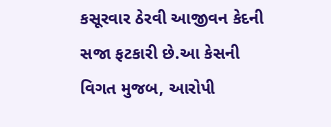કસૂરવાર ઠેરવી આજીવન કેદની સજા ફટકારી છે.આ કેસની વિગત મુજબ, આરોપી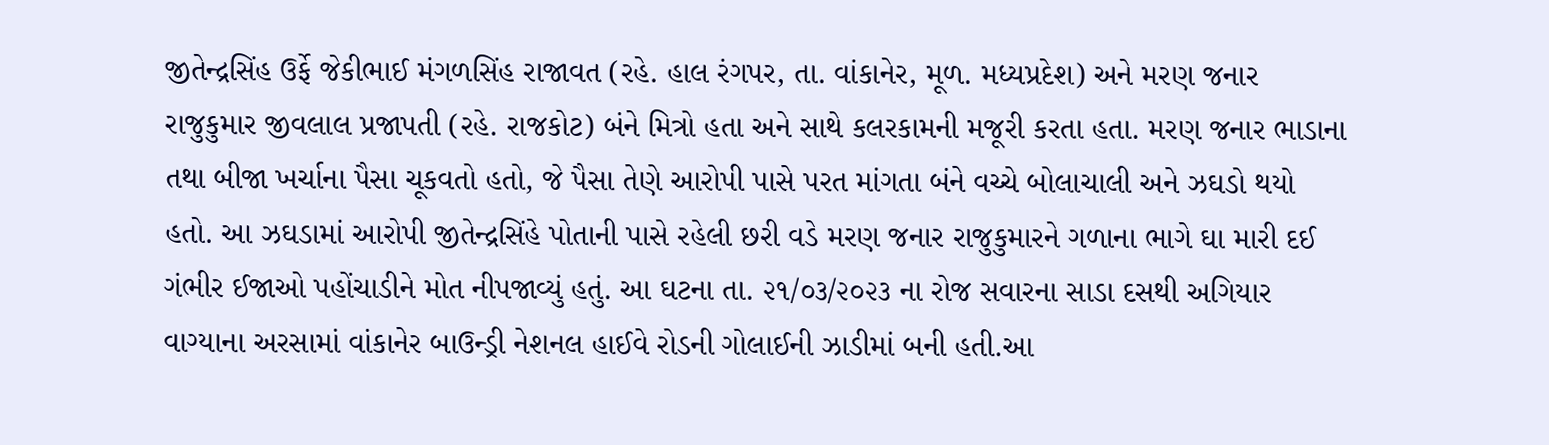જીતેન્દ્રસિંહ ઉર્ફે જેકીભાઈ મંગળસિંહ રાજાવત (રહે. હાલ રંગપર, તા. વાંકાનેર, મૂળ. મધ્યપ્રદેશ) અને મરણ જનાર રાજુકુમાર જીવલાલ પ્રજાપતી (રહે. રાજકોટ) બંને મિત્રો હતા અને સાથે કલરકામની મજૂરી કરતા હતા. મરણ જનાર ભાડાના તથા બીજા ખર્ચાના પૈસા ચૂકવતો હતો, જે પૈસા તેણે આરોપી પાસે પરત માંગતા બંને વચ્ચે બોલાચાલી અને ઝઘડો થયો હતો. આ ઝઘડામાં આરોપી જીતેન્દ્રસિંહે પોતાની પાસે રહેલી છરી વડે મરણ જનાર રાજુકુમારને ગળાના ભાગે ઘા મારી દઈ ગંભીર ઈજાઓ પહોંચાડીને મોત નીપજાવ્યું હતું. આ ઘટના તા. ૨૧/૦૩/૨૦૨૩ ના રોજ સવારના સાડા દસથી અગિયાર વાગ્યાના અરસામાં વાંકાનેર બાઉન્ડ્રી નેશનલ હાઈવે રોડની ગોલાઈની ઝાડીમાં બની હતી.આ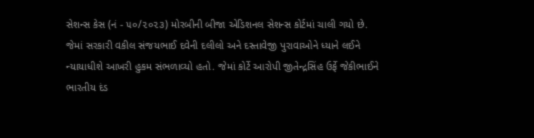સેશન્સ કેસ (નં - ૫૦/૨૦૨૩) મોરબીની બીજા એડિશનલ સેશન્સ કોર્ટમાં ચાલી ગયો છે. જેમાં સરકારી વકીલ સંજયભાઈ દવેની દલીલો અને દસ્તાવેજી પુરાવાઓને ધ્યાને લઈને ન્યાયાધીશે આખરી હુકમ સંભળાવ્યો હતો. જેમાં કોર્ટે આરોપી જીતેન્દ્રસિંહ ઉર્ફે જેકીભાઈને ભારતીય દંડ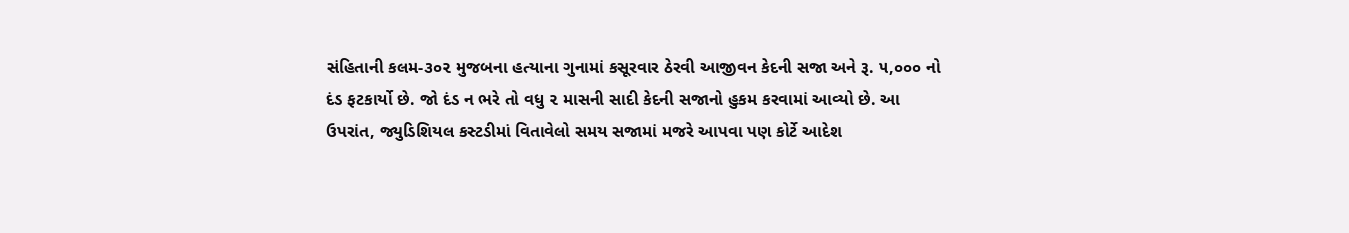સંહિતાની કલમ-૩૦૨ મુજબના હત્યાના ગુનામાં કસૂરવાર ઠેરવી આજીવન કેદની સજા અને રૂ. ૫,૦૦૦ નો દંડ ફટકાર્યો છે. જો દંડ ન ભરે તો વધુ ૨ માસની સાદી કેદની સજાનો હુકમ કરવામાં આવ્યો છે. આ ઉપરાંત, જ્યુડિશિયલ કસ્ટડીમાં વિતાવેલો સમય સજામાં મજરે આપવા પણ કોર્ટે આદેશ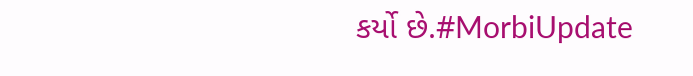કર્યો છે.#MorbiUpdate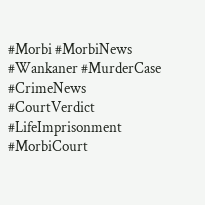#Morbi #MorbiNews #Wankaner #MurderCase #CrimeNews #CourtVerdict #LifeImprisonment #MorbiCourt